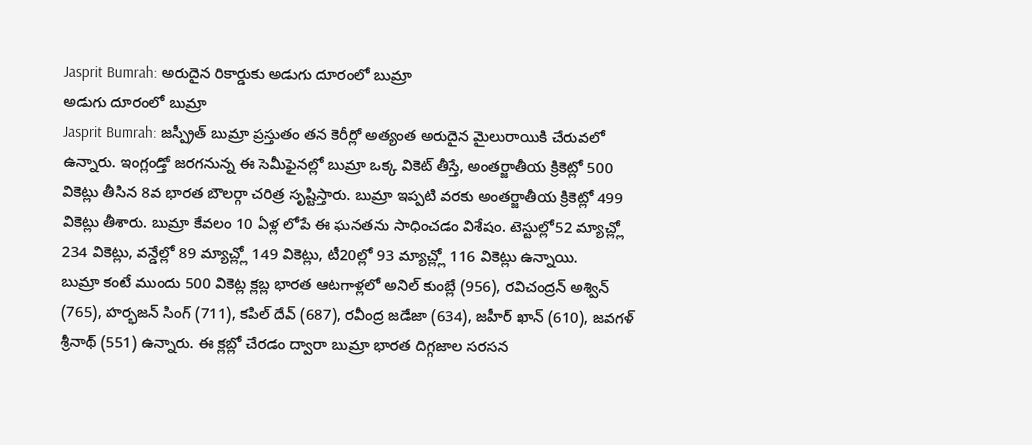Jasprit Bumrah: అరుదైన రికార్డుకు అడుగు దూరంలో బుమ్రా
అడుగు దూరంలో బుమ్రా
Jasprit Bumrah: జస్ప్రీత్ బుమ్రా ప్రస్తుతం తన కెరీర్లో అత్యంత అరుదైన మైలురాయికి చేరువలో ఉన్నారు. ఇంగ్లండ్తో జరగనున్న ఈ సెమీఫైనల్లో బుమ్రా ఒక్క వికెట్ తీస్తే, అంతర్జాతీయ క్రికెట్లో 500 వికెట్లు తీసిన 8వ భారత బౌలర్గా చరిత్ర సృష్టిస్తారు. బుమ్రా ఇప్పటి వరకు అంతర్జాతీయ క్రికెట్లో 499 వికెట్లు తీశారు. బుమ్రా కేవలం 10 ఏళ్ల లోపే ఈ ఘనతను సాధించడం విశేషం. టెస్టుల్లో52 మ్యాచ్ల్లో 234 వికెట్లు, వన్డేల్లో 89 మ్యాచ్ల్లో 149 వికెట్లు, టీ20ల్లో 93 మ్యాచ్ల్లో 116 వికెట్లు ఉన్నాయి.
బుమ్రా కంటే ముందు 500 వికెట్ల క్లబ్ల భారత ఆటగాళ్లలో అనిల్ కుంబ్లే (956), రవిచంద్రన్ అశ్విన్ (765), హర్భజన్ సింగ్ (711), కపిల్ దేవ్ (687), రవీంద్ర జడేజా (634), జహీర్ ఖాన్ (610), జవగళ్ శ్రీనాథ్ (551) ఉన్నారు. ఈ క్లబ్లో చేరడం ద్వారా బుమ్రా భారత దిగ్గజాల సరసన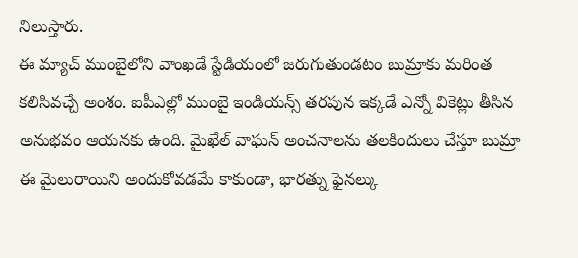నిలుస్తారు.
ఈ మ్యాచ్ ముంబైలోని వాంఖడే స్టేడియంలో జరుగుతుండటం బుమ్రాకు మరింత కలిసివచ్చే అంశం. ఐపీఎల్లో ముంబై ఇండియన్స్ తరపున ఇక్కడే ఎన్నో వికెట్లు తీసిన అనుభవం ఆయనకు ఉంది. మైఖేల్ వాఘన్ అంచనాలను తలకిందులు చేస్తూ బుమ్రా ఈ మైలురాయిని అందుకోవడమే కాకుండా, భారత్ను ఫైనల్కు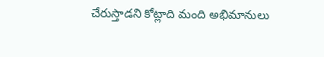చేరుస్తాడని కోట్లాది మంది అభిమానులు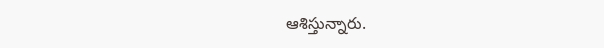ఆశిస్తున్నారు.